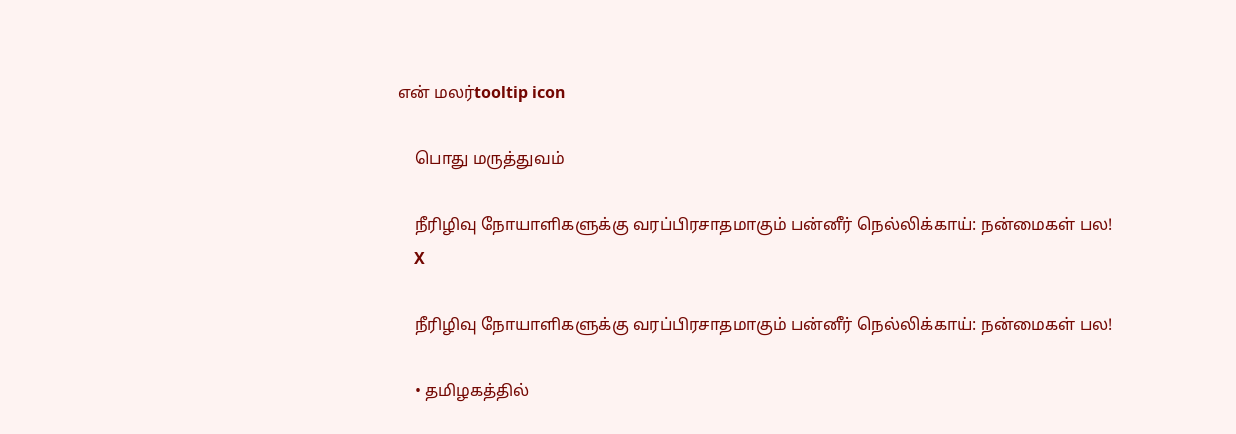என் மலர்tooltip icon

    பொது மருத்துவம்

    நீரிழிவு நோயாளிகளுக்கு வரப்பிரசாதமாகும் பன்னீர் நெல்லிக்காய்: நன்மைகள் பல!
    X

    நீரிழிவு நோயாளிகளுக்கு வரப்பிரசாதமாகும் பன்னீர் நெல்லிக்காய்: நன்மைகள் பல!

    • தமிழகத்தில்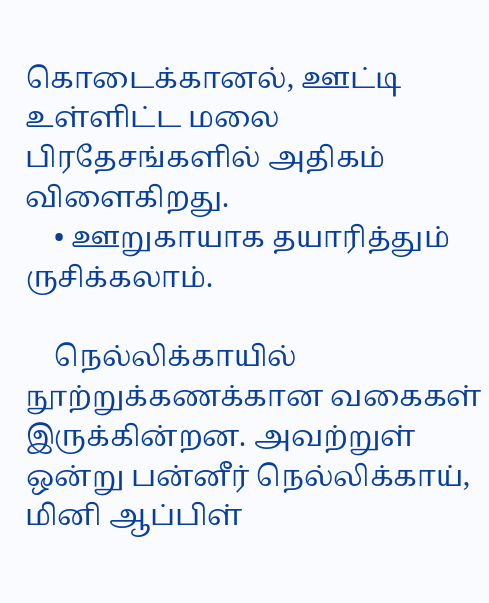கொடைக்கானல், ஊட்டி உள்ளிட்ட மலை பிரதேசங்களில் அதிகம் விளைகிறது.
    • ஊறுகாயாக தயாரித்தும் ருசிக்கலாம்.

    நெல்லிக்காயில் நூற்றுக்கணக்கான வகைகள் இருக்கின்றன. அவற்றுள் ஒன்று பன்னீர் நெல்லிக்காய், மினி ஆப்பிள்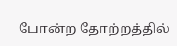போன்ற தோற்றத்தில்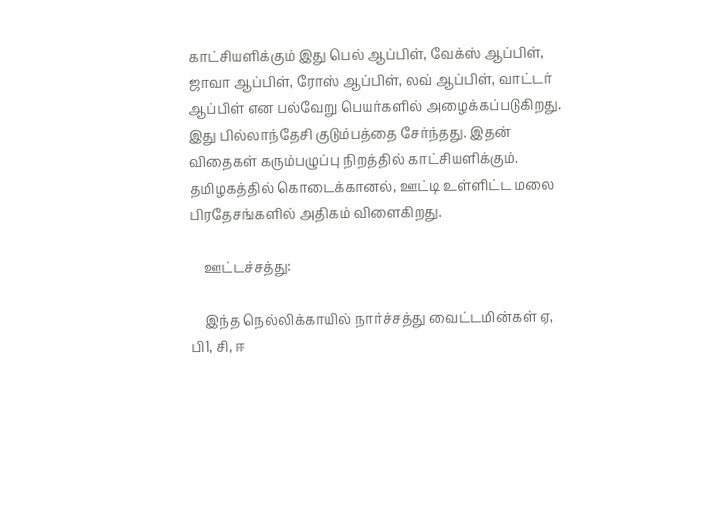காட்சியளிக்கும் இது பெல் ஆப்பிள், வேக்ஸ் ஆப்பிள், ஜாவா ஆப்பிள், ரோஸ் ஆப்பிள், லவ் ஆப்பிள், வாட்டர் ஆப்பிள் என பல்வேறு பெயர்களில் அழைக்கப்படுகிறது. இது பில்லாந்தேசி குடும்பத்தை சேர்ந்தது. இதன் விதைகள் கரும்பழுப்பு நிறத்தில் காட்சியளிக்கும். தமிழகத்தில் கொடைக்கானல், ஊட்டி உள்ளிட்ட மலை பிரதேசங்களில் அதிகம் விளைகிறது.

    ஊட்டச்சத்து:

    இந்த நெல்லிக்காயில் நார்ச்சத்து வைட்டமின்கள் ஏ, பி1, சி, ஈ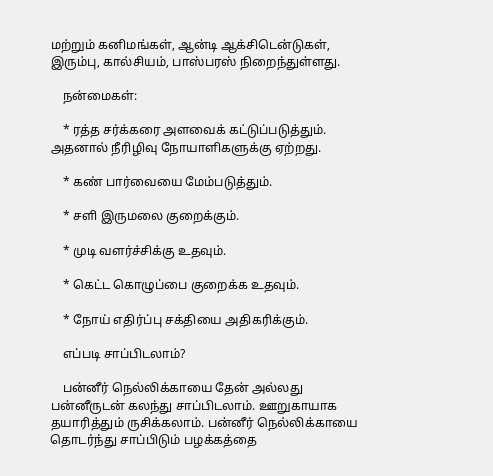மற்றும் கனிமங்கள், ஆன்டி ஆக்சிடென்டுகள், இரும்பு, கால்சியம், பாஸ்பரஸ் நிறைந்துள்ளது.

    நன்மைகள்:

    * ரத்த சர்க்கரை அளவைக் கட்டுப்படுத்தும். அதனால் நீரிழிவு நோயாளிகளுக்கு ஏற்றது.

    * கண் பார்வையை மேம்படுத்தும்.

    * சளி இருமலை குறைக்கும்.

    * முடி வளர்ச்சிக்கு உதவும்.

    * கெட்ட கொழுப்பை குறைக்க உதவும்.

    * நோய் எதிர்ப்பு சக்தியை அதிகரிக்கும்.

    எப்படி சாப்பிடலாம்?

    பன்னீர் நெல்லிக்காயை தேன் அல்லது பன்னீருடன் கலந்து சாப்பிடலாம். ஊறுகாயாக தயாரித்தும் ருசிக்கலாம். பன்னீர் நெல்லிக்காயை தொடர்ந்து சாப்பிடும் பழக்கத்தை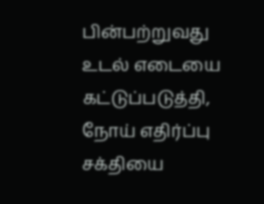பின்பற்றுவது உடல் எடையை கட்டுப்படுத்தி, நோய் எதிர்ப்பு சக்தியை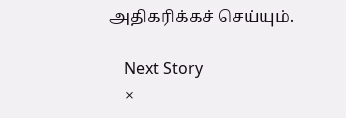அதிகரிக்கச் செய்யும்.

    Next Story
    ×